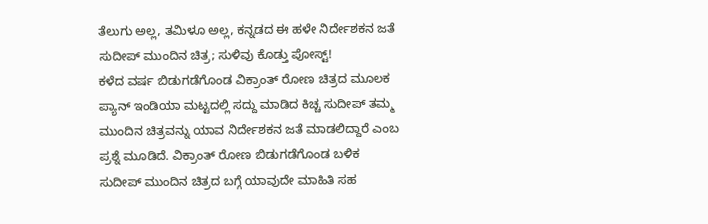ತೆಲುಗು ಅಲ್ಲ, ತಮಿಳೂ ಅಲ್ಲ, ಕನ್ನಡದ ಈ ಹಳೇ ನಿರ್ದೇಶಕನ ಜತೆ ಸುದೀಪ್ ಮುಂದಿನ ಚಿತ್ರ; ಸುಳಿವು ಕೊಡ್ತು ಪೋಸ್ಟ್!
ಕಳೆದ ವರ್ಷ ಬಿಡುಗಡೆಗೊಂಡ ವಿಕ್ರಾಂತ್ ರೋಣ ಚಿತ್ರದ ಮೂಲಕ ಪ್ಯಾನ್ ಇಂಡಿಯಾ ಮಟ್ಟದಲ್ಲಿ ಸದ್ದು ಮಾಡಿದ ಕಿಚ್ಚ ಸುದೀಪ್ ತಮ್ಮ ಮುಂದಿನ ಚಿತ್ರವನ್ನು ಯಾವ ನಿರ್ದೇಶಕನ ಜತೆ ಮಾಡಲಿದ್ದಾರೆ ಎಂಬ ಪ್ರಶ್ನೆ ಮೂಡಿದೆ. ವಿಕ್ರಾಂತ್ ರೋಣ ಬಿಡುಗಡೆಗೊಂಡ ಬಳಿಕ ಸುದೀಪ್ ಮುಂದಿನ ಚಿತ್ರದ ಬಗ್ಗೆ ಯಾವುದೇ ಮಾಹಿತಿ ಸಹ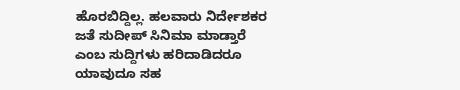ಹೊರಬಿದ್ದಿಲ್ಲ. ಹಲವಾರು ನಿರ್ದೇಶಕರ ಜತೆ ಸುದೀಪ್ ಸಿನಿಮಾ ಮಾಡ್ತಾರೆ ಎಂಬ ಸುದ್ದಿಗಳು ಹರಿದಾಡಿದರೂ ಯಾವುದೂ ಸಹ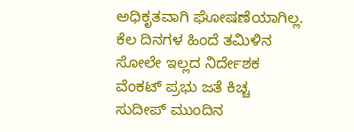ಅಧಿಕೃತವಾಗಿ ಘೋಷಣೆಯಾಗಿಲ್ಲ.
ಕೆಲ ದಿನಗಳ ಹಿಂದೆ ತಮಿಳಿನ ಸೋಲೇ ಇಲ್ಲದ ನಿರ್ದೇಶಕ ವೆಂಕಟ್ ಪ್ರಭು ಜತೆ ಕಿಚ್ಚ ಸುದೀಪ್ ಮುಂದಿನ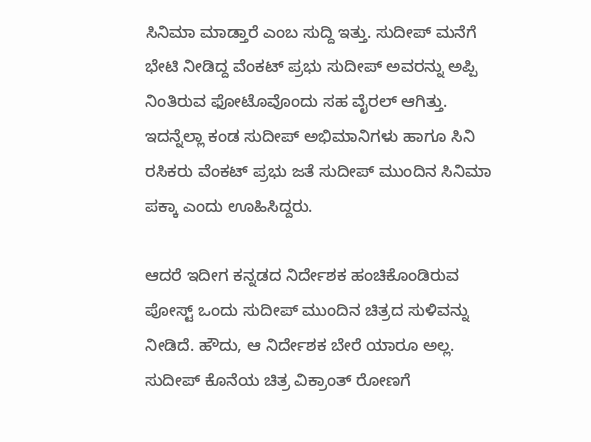ಸಿನಿಮಾ ಮಾಡ್ತಾರೆ ಎಂಬ ಸುದ್ದಿ ಇತ್ತು. ಸುದೀಪ್ ಮನೆಗೆ ಭೇಟಿ ನೀಡಿದ್ದ ವೆಂಕಟ್ ಪ್ರಭು ಸುದೀಪ್ ಅವರನ್ನು ಅಪ್ಪಿ ನಿಂತಿರುವ ಫೋಟೊವೊಂದು ಸಹ ವೈರಲ್ ಆಗಿತ್ತು. ಇದನ್ನೆಲ್ಲಾ ಕಂಡ ಸುದೀಪ್ ಅಭಿಮಾನಿಗಳು ಹಾಗೂ ಸಿನಿ ರಸಿಕರು ವೆಂಕಟ್ ಪ್ರಭು ಜತೆ ಸುದೀಪ್ ಮುಂದಿನ ಸಿನಿಮಾ ಪಕ್ಕಾ ಎಂದು ಊಹಿಸಿದ್ದರು.

ಆದರೆ ಇದೀಗ ಕನ್ನಡದ ನಿರ್ದೇಶಕ ಹಂಚಿಕೊಂಡಿರುವ ಪೋಸ್ಟ್ ಒಂದು ಸುದೀಪ್ ಮುಂದಿನ ಚಿತ್ರದ ಸುಳಿವನ್ನು ನೀಡಿದೆ. ಹೌದು, ಆ ನಿರ್ದೇಶಕ ಬೇರೆ ಯಾರೂ ಅಲ್ಲ. ಸುದೀಪ್ ಕೊನೆಯ ಚಿತ್ರ ವಿಕ್ರಾಂತ್ ರೋಣಗೆ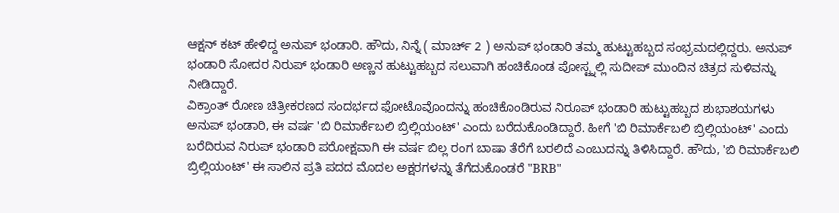ಆಕ್ಷನ್ ಕಟ್ ಹೇಳಿದ್ದ ಅನುಪ್ ಭಂಡಾರಿ. ಹೌದು, ನಿನ್ನೆ ( ಮಾರ್ಚ್ 2 ) ಅನುಪ್ ಭಂಡಾರಿ ತಮ್ಮ ಹುಟ್ಟುಹಬ್ಬದ ಸಂಭ್ರಮದಲ್ಲಿದ್ದರು. ಅನುಪ್ ಭಂಡಾರಿ ಸೋದರ ನಿರುಪ್ ಭಂಡಾರಿ ಅಣ್ಣನ ಹುಟ್ಟುಹಬ್ಬದ ಸಲುವಾಗಿ ಹಂಚಿಕೊಂಡ ಪೋಸ್ಟ್ನಲ್ಲಿ ಸುದೀಪ್ ಮುಂದಿನ ಚಿತ್ರದ ಸುಳಿವನ್ನು ನೀಡಿದ್ದಾರೆ.
ವಿಕ್ರಾಂತ್ ರೋಣ ಚಿತ್ರೀಕರಣದ ಸಂದರ್ಭದ ಫೋಟೊವೊಂದನ್ನು ಹಂಚಿಕೊಂಡಿರುವ ನಿರೂಪ್ ಭಂಡಾರಿ ಹುಟ್ಟುಹಬ್ಬದ ಶುಭಾಶಯಗಳು ಅನುಪ್ ಭಂಡಾರಿ, ಈ ವರ್ಷ 'ಬಿ ರಿಮಾರ್ಕೆಬಲಿ ಬ್ರಿಲ್ಲಿಯಂಟ್' ಎಂದು ಬರೆದುಕೊಂಡಿದ್ದಾರೆ. ಹೀಗೆ 'ಬಿ ರಿಮಾರ್ಕೆಬಲಿ ಬ್ರಿಲ್ಲಿಯಂಟ್' ಎಂದು ಬರೆದಿರುವ ನಿರುಪ್ ಭಂಡಾರಿ ಪರೋಕ್ಷವಾಗಿ ಈ ವರ್ಷ ಬಿಲ್ಲ ರಂಗ ಬಾಷಾ ತೆರೆಗೆ ಬರಲಿದೆ ಎಂಬುದನ್ನು ತಿಳಿಸಿದ್ದಾರೆ. ಹೌದು, 'ಬಿ ರಿಮಾರ್ಕೆಬಲಿ ಬ್ರಿಲ್ಲಿಯಂಟ್' ಈ ಸಾಲಿನ ಪ್ರತಿ ಪದದ ಮೊದಲ ಅಕ್ಷರಗಳನ್ನು ತೆಗೆದುಕೊಂಡರೆ "BRB"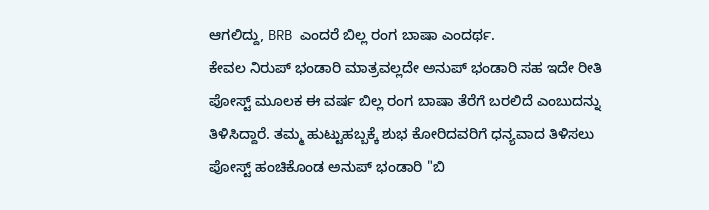ಆಗಲಿದ್ದು, BRB ಎಂದರೆ ಬಿಲ್ಲ ರಂಗ ಬಾಷಾ ಎಂದರ್ಥ.
ಕೇವಲ ನಿರುಪ್ ಭಂಡಾರಿ ಮಾತ್ರವಲ್ಲದೇ ಅನುಪ್ ಭಂಡಾರಿ ಸಹ ಇದೇ ರೀತಿ ಪೋಸ್ಟ್ ಮೂಲಕ ಈ ವರ್ಷ ಬಿಲ್ಲ ರಂಗ ಬಾಷಾ ತೆರೆಗೆ ಬರಲಿದೆ ಎಂಬುದನ್ನು ತಿಳಿಸಿದ್ದಾರೆ. ತಮ್ಮ ಹುಟ್ಟುಹಬ್ಬಕ್ಕೆ ಶುಭ ಕೋರಿದವರಿಗೆ ಧನ್ಯವಾದ ತಿಳಿಸಲು ಪೋಸ್ಟ್ ಹಂಚಿಕೊಂಡ ಅನುಪ್ ಭಂಡಾರಿ "ಬಿ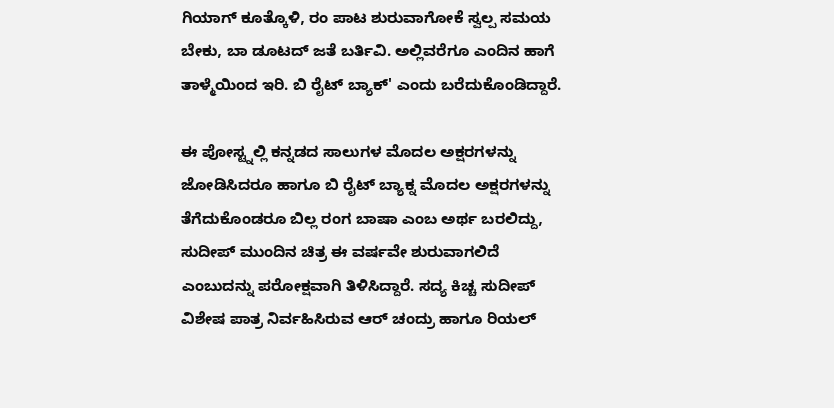ಗಿಯಾಗ್ ಕೂತ್ಕೊಳಿ, ರಂ ಪಾಟ ಶುರುವಾಗೋಕೆ ಸ್ವಲ್ಪ ಸಮಯ ಬೇಕು, ಬಾ ಡೂಟದ್ ಜತೆ ಬರ್ತಿವಿ. ಅಲ್ಲಿವರೆಗೂ ಎಂದಿನ ಹಾಗೆ ತಾಳ್ಮೆಯಿಂದ ಇರಿ. ಬಿ ರೈಟ್ ಬ್ಯಾಕ್' ಎಂದು ಬರೆದುಕೊಂಡಿದ್ದಾರೆ.

ಈ ಪೋಸ್ಟ್ನಲ್ಲಿ ಕನ್ನಡದ ಸಾಲುಗಳ ಮೊದಲ ಅಕ್ಷರಗಳನ್ನು ಜೋಡಿಸಿದರೂ ಹಾಗೂ ಬಿ ರೈಟ್ ಬ್ಯಾಕ್ನ ಮೊದಲ ಅಕ್ಷರಗಳನ್ನು ತೆಗೆದುಕೊಂಡರೂ ಬಿಲ್ಲ ರಂಗ ಬಾಷಾ ಎಂಬ ಅರ್ಥ ಬರಲಿದ್ದು, ಸುದೀಪ್ ಮುಂದಿನ ಚಿತ್ರ ಈ ವರ್ಷವೇ ಶುರುವಾಗಲಿದೆ ಎಂಬುದನ್ನು ಪರೋಕ್ಷವಾಗಿ ತಿಳಿಸಿದ್ದಾರೆ. ಸದ್ಯ ಕಿಚ್ಚ ಸುದೀಪ್ ವಿಶೇಷ ಪಾತ್ರ ನಿರ್ವಹಿಸಿರುವ ಆರ್ ಚಂದ್ರು ಹಾಗೂ ರಿಯಲ್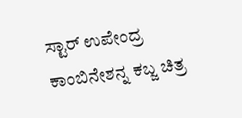ಸ್ಟಾರ್ ಉಪೇಂದ್ರ ಕಾಂಬಿನೇಶನ್ನ ಕಬ್ಜ ಚಿತ್ರ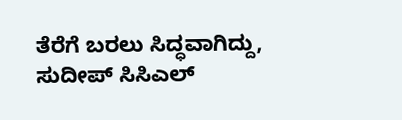ತೆರೆಗೆ ಬರಲು ಸಿದ್ಧವಾಗಿದ್ದು, ಸುದೀಪ್ ಸಿಸಿಎಲ್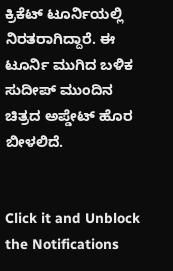ಕ್ರಿಕೆಟ್ ಟೂರ್ನಿಯಲ್ಲಿ ನಿರತರಾಗಿದ್ದಾರೆ. ಈ ಟೂರ್ನಿ ಮುಗಿದ ಬಳಿಕ ಸುದೀಪ್ ಮುಂದಿನ ಚಿತ್ರದ ಅಪ್ಡೇಟ್ ಹೊರ ಬೀಳಲಿದೆ.


Click it and Unblock the Notifications